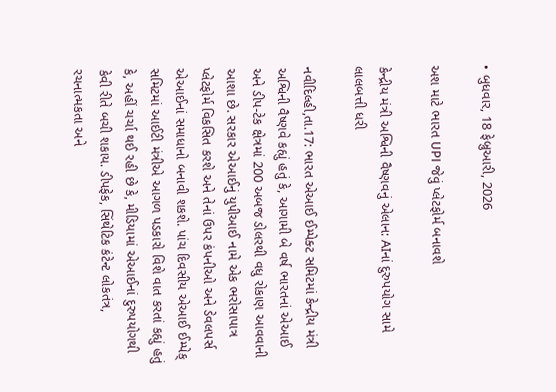• બુધવાર, 18 ફેબ્રુઆરી, 2026

અશ માટે ભારત UPI જેવું પ્લેટફોર્મ બનાવશે

કેન્દ્રીય મંત્રી અશ્વિની વૈષ્ણવનું એલાન: AIનાં દુરુપયોગ સામે લાલબત્તી ધરી

નવીદિલ્હી,તા.17: ભારત એઆઈ ઈમ્પેક્ટ સમિટમાં કેન્દ્રીય મંત્રી અશ્વિની વૈષ્ણવે કહ્યું હતું કે, આગામી બે વર્ષ ભારતનાં એઆઈ અને ડીપ-ટેક ક્ષેત્રમાં 200 અબજ ડોલરથી વધુ રોકાણ આવવાની આશા છે. સરકાર એઆઈનું યુપીઆઈ નામે એક ભરોસાપાત્ર પ્લેટફોર્મ વિકસિત કરશે અને તેનાં ઉપર કંપનીઓ અને ડેવલપર્સ એઆઈનાં સમાધાનો બનાવી શકશે. પાંચ દિવસીય એઆઈ ઈમ્પેક્ સમિટમાં આઈટી મંત્રીએ આગળ પડકારો વિશે વાત કરતાં કહ્યું હતું કે, અહીં ચર્ચા થઈ રહી છે કે, મીડિયામાં એઆઈનાં દુરુપયોગથી કેવી રીતે બચી શકાય. ડીપફેક, સિંથેટિક કંટેન્ટ લોકતંત્ર, રચનાત્મકતા અને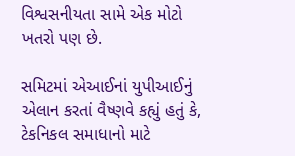વિશ્વસનીયતા સામે એક મોટો ખતરો પણ છે.

સમિટમાં એઆઈનાં યુપીઆઈનું એલાન કરતાં વૈષ્ણવે કહ્યું હતું કે, ટેકનિકલ સમાધાનો માટે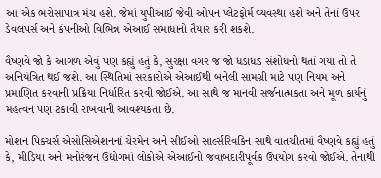આ એક ભરોસાપાત્ર મંચ હશે. જેમાં યુપીઆઈ જેવી ઓપન પ્લેટફોર્મ વ્યવસ્થા હશે અને તેનાં ઉપર ડેવલપર્સ અને કંપનીઓ વિભિન્ન એઆઈ સમાધાનો તૈયાર કરી શકશે.

વૈષ્ણવે જો કે આગળ એવું પણ કહ્યું હતું કે, સુરક્ષા વગર જ જો ધડાધડ સંશોધનો થતાં ગયા તો તે અનિયંત્રિત થઈ જશે. આ સ્થિતિમાં સરકારોએ એઆઈથી બનેલી સામગ્રી માટે પણ નિયમ અને પ્રમાણિત કરવાની પ્રક્રિયા નિર્ધારિત કરવી જોઈએ. આ સાથે જ માનવી સર્જનાત્મકતા અને મૂળ કાર્યનું મહત્વન પણ ટકાવી રાખવાની આવશ્યકતા છે.

મોશન પિક્ચર્સ એસોસિએશનનાં ચેરમેન અને સીઈઓ સાર્લ્સરિવકિન સાથે વાતચીતમાં વૈષ્ણવે કહ્યું હતું કે, મીડિયા અને મનોરંજન ઉદ્યોગમાં લોકોએ એઆઈનો જવાબદારીપૂર્વક ઉપયોગ કરવો જોઈએ. તેનાથી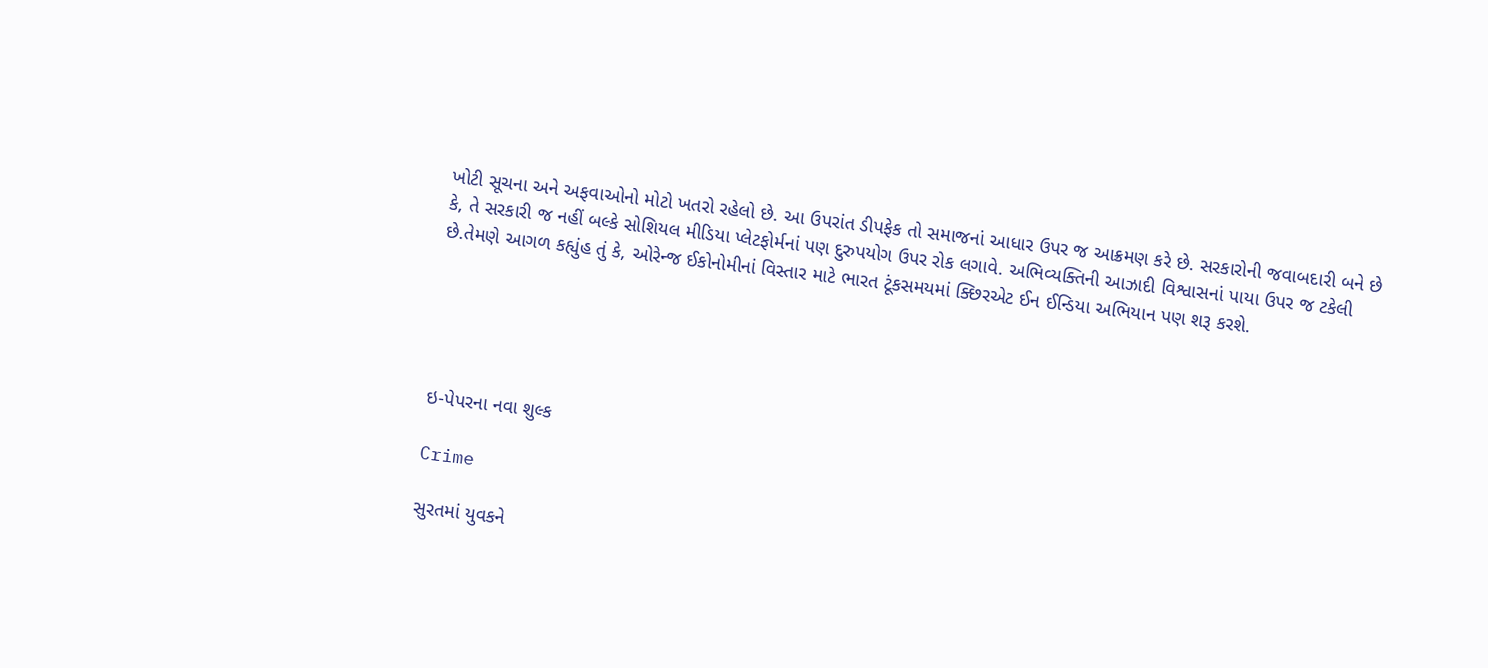ખોટી સૂચના અને અફવાઓનો મોટો ખતરો રહેલો છે. આ ઉપરાંત ડીપફેક તો સમાજનાં આધાર ઉપર જ આક્રમણ કરે છે. સરકારોની જવાબદારી બને છે કે, તે સરકારી જ નહીં બલ્કે સોશિયલ મીડિયા પ્લેટફોર્મનાં પણ દુરુપયોગ ઉપર રોક લગાવે. અભિવ્યક્તિની આઝાદી વિશ્વાસનાં પાયા ઉપર જ ટકેલી છે.તેમણે આગળ કહ્યુંહ તું કે, ઓરેન્જ ઈકોનોમીનાં વિસ્તાર માટે ભારત ટૂંકસમયમાં ક્છિરએટ ઈન ઈન્ડિયા અભિયાન પણ શરૂ કરશે.





ઇ-પેપરના નવા શુલ્ક

Crime

સુરતમાં યુવકને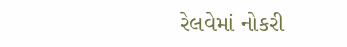રેલવેમાં નોકરી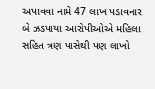અપાવવા નામે 47 લાખ પડાવનાર બે ઝડપાયા આરોપીઓએ મહિલા સહિત ત્રણ પાસેથી પણ લાખો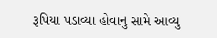રૂપિયા પડાવ્યા હોવાનુ સામે આવ્યુ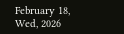February 18, Wed, 2026